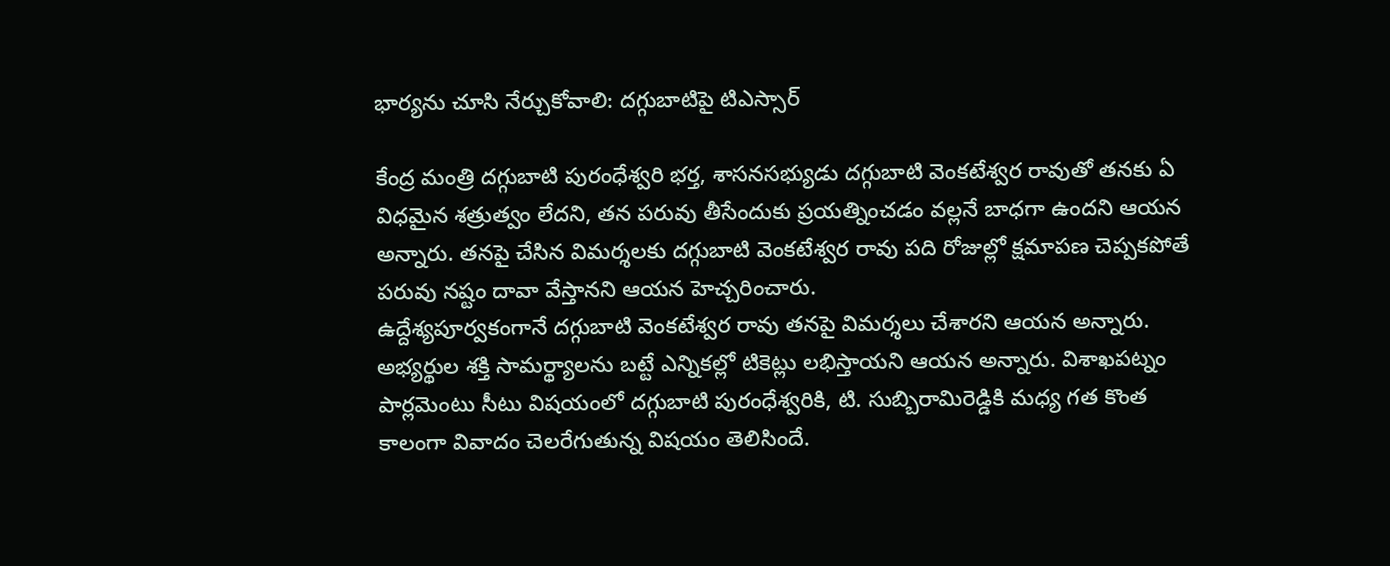భార్యను చూసి నేర్చుకోవాలి: దగ్గుబాటిపై టిఎస్సార్

కేంద్ర మంత్రి దగ్గుబాటి పురంధేశ్వరి భర్త, శాసనసభ్యుడు దగ్గుబాటి వెంకటేశ్వర రావుతో తనకు ఏ విధమైన శత్రుత్వం లేదని, తన పరువు తీసేందుకు ప్రయత్నించడం వల్లనే బాధగా ఉందని ఆయన అన్నారు. తనపై చేసిన విమర్శలకు దగ్గుబాటి వెంకటేశ్వర రావు పది రోజుల్లో క్షమాపణ చెప్పకపోతే పరువు నష్టం దావా వేస్తానని ఆయన హెచ్చరించారు.
ఉద్దేశ్యపూర్వకంగానే దగ్గుబాటి వెంకటేశ్వర రావు తనపై విమర్శలు చేశారని ఆయన అన్నారు. అభ్యర్థుల శక్తి సామర్థ్యాలను బట్టే ఎన్నికల్లో టికెట్లు లభిస్తాయని ఆయన అన్నారు. విశాఖపట్నం పార్లమెంటు సీటు విషయంలో దగ్గుబాటి పురంధేశ్వరికి, టి. సుబ్బిరామిరెడ్డికి మధ్య గత కొంత కాలంగా వివాదం చెలరేగుతున్న విషయం తెలిసిందే.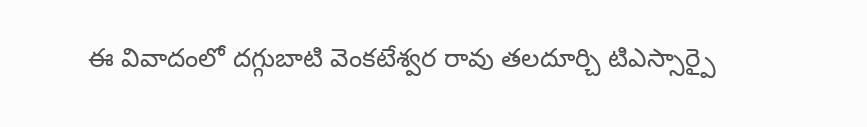ఈ వివాదంలో దగ్గుబాటి వెంకటేశ్వర రావు తలదూర్చి టిఎస్సార్పై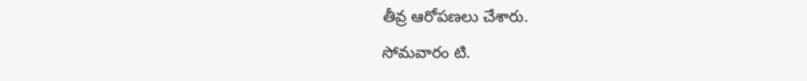తీవ్ర ఆరోపణలు చేశారు.
సోమవారం టి.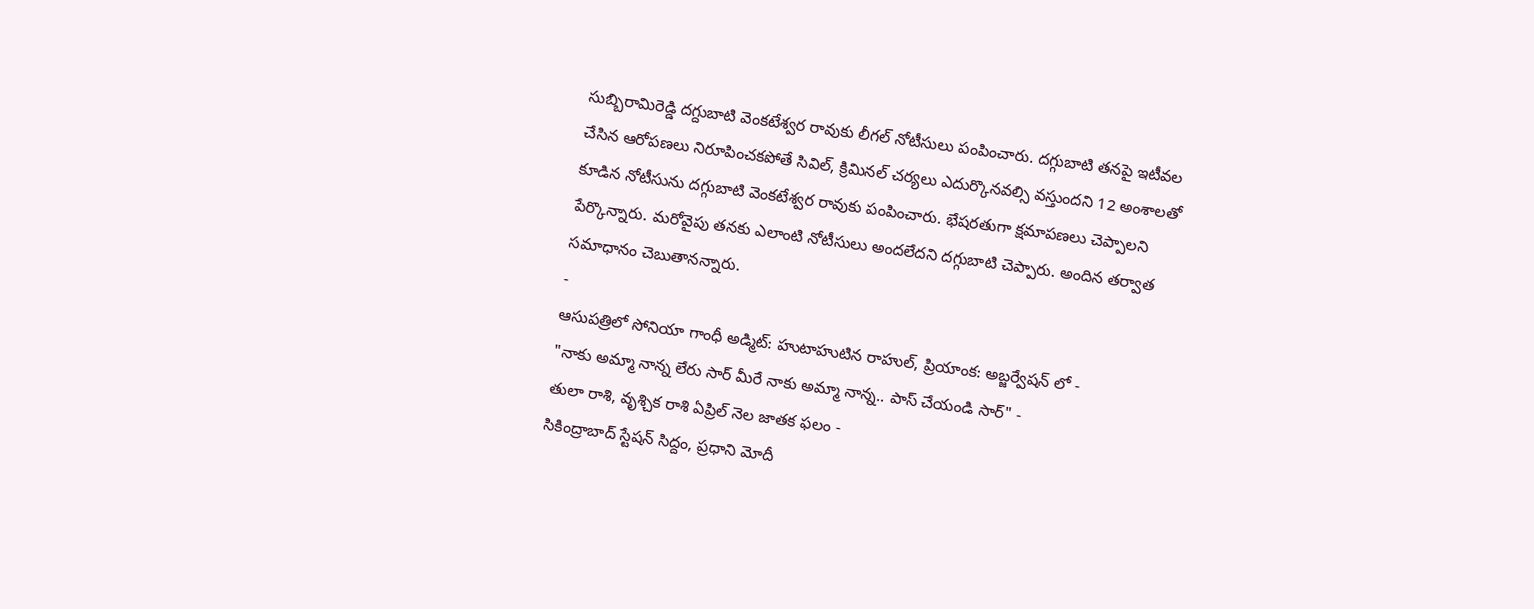సుబ్బిరామిరెడ్డి దగ్దుబాటి వెంకటేశ్వర రావుకు లీగల్ నోటీసులు పంపించారు. దగ్గుబాటి తనపై ఇటీవల చేసిన ఆరోపణలు నిరూపించకపోతే సివిల్, క్రిమినల్ చర్యలు ఎదుర్కొనవల్సి వస్తుందని 12 అంశాలతో కూడిన నోటీసును దగ్గుబాటి వెంకటేశ్వర రావుకు పంపించారు. భేషరతుగా క్షమాపణలు చెప్పాలని పేర్కొన్నారు. మరోవైపు తనకు ఎలాంటి నోటీసులు అందలేదని దగ్గుబాటి చెప్పారు. అందిన తర్వాత సమాధానం చెబుతానన్నారు.
-
ఆసుపత్రిలో సోనియా గాంధీ అడ్మిట్: హుటాహుటిన రాహుల్, ప్రియాంక: అబ్జర్వేషన్ లో -
"నాకు అమ్మా నాన్న లేరు సార్ మీరే నాకు అమ్మా నాన్న.. పాస్ చేయండి సార్" -
తులా రాశి, వృశ్చిక రాశి ఏప్రిల్ నెల జాతక ఫలం -
సికింద్రాబాద్ స్టేషన్ సిద్దం, ప్రధాని మోదీ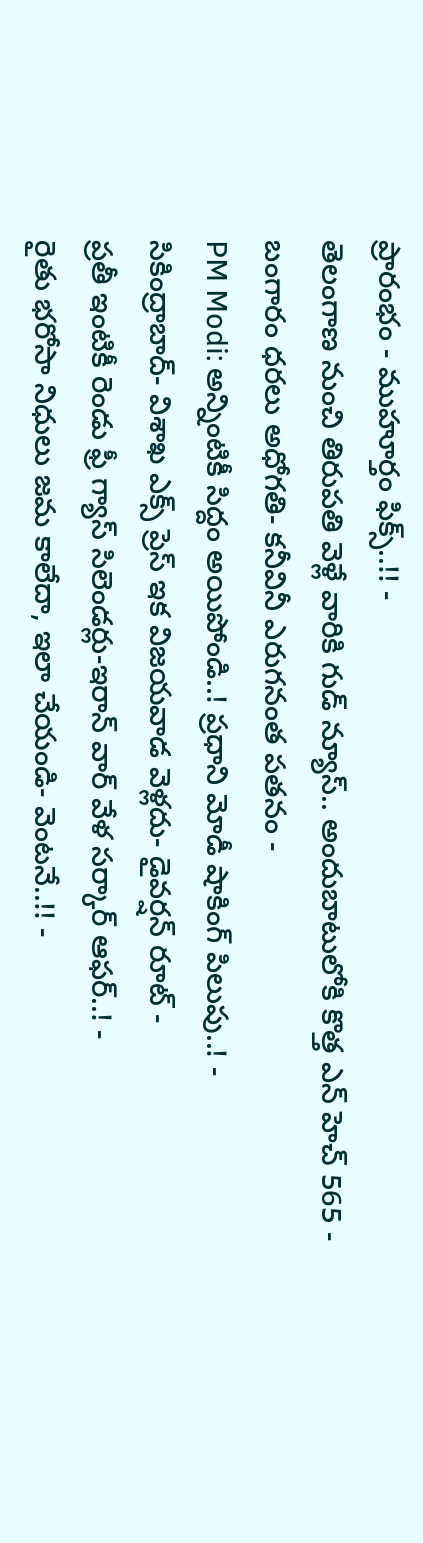ప్రారంభం - ముహూర్తం ఫిక్స్..!! -
తెలంగాణ నుంచి తిరుపతి వెళ్లే వారికి గుడ్ న్యూస్.. అందుబాటులోకి కొత్త ఎన్ హెచ్ 565 -
బంగారం ధరలు అధోగతి- కనీవినీ ఎరుగనంత పతనం -
PM Modi: అన్నింటికీ సిద్దం అయిపోండి..! ప్రధాని మోడీ షాకింగ్ పిలుపు..! -
సికింద్రాబాద్- విశాఖ ఎక్స్ ప్రెస్ ఇక విజయవాడ వెళ్లదు- డైవర్షన్ రూట్ -
ప్రతీ ఇంటికీ రెండు ఫ్రీ గ్యాస్ సిలెండర్లు-ఇరాన్ వార్ వేళ సర్కార్ ఆఫర్..! -
రైతు భరోసా నిధులు జమ కాలేదా, ఇలా చేయండి- వెంటనే..!! -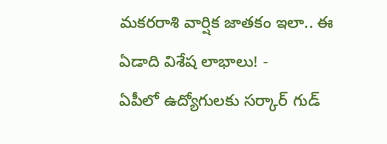మకరరాశి వార్షిక జాతకం ఇలా.. ఈ ఏడాది విశేష లాభాలు! -
ఏపీలో ఉద్యోగులకు సర్కార్ గుడ్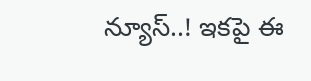న్యూస్..! ఇకపై ఈ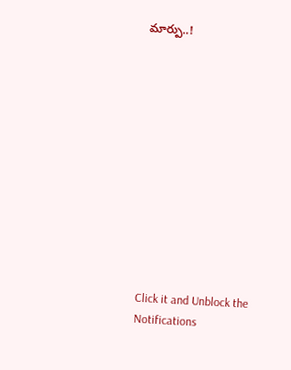మార్పు..!












Click it and Unblock the Notifications